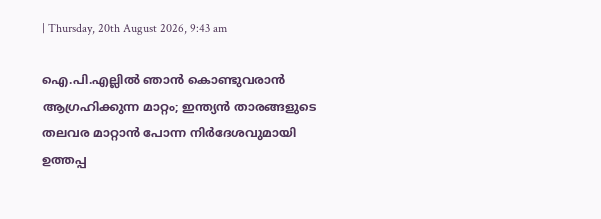| Thursday, 20th August 2026, 9:43 am

ഐ.പി.എല്ലില്‍ ഞാന്‍ കൊണ്ടുവരാന്‍ ആഗ്രഹിക്കുന്ന മാറ്റം; ഇന്ത്യന്‍ താരങ്ങളുടെ തലവര മാറ്റാന്‍ പോന്ന നിര്‍ദേശവുമായി ഉത്തപ്പ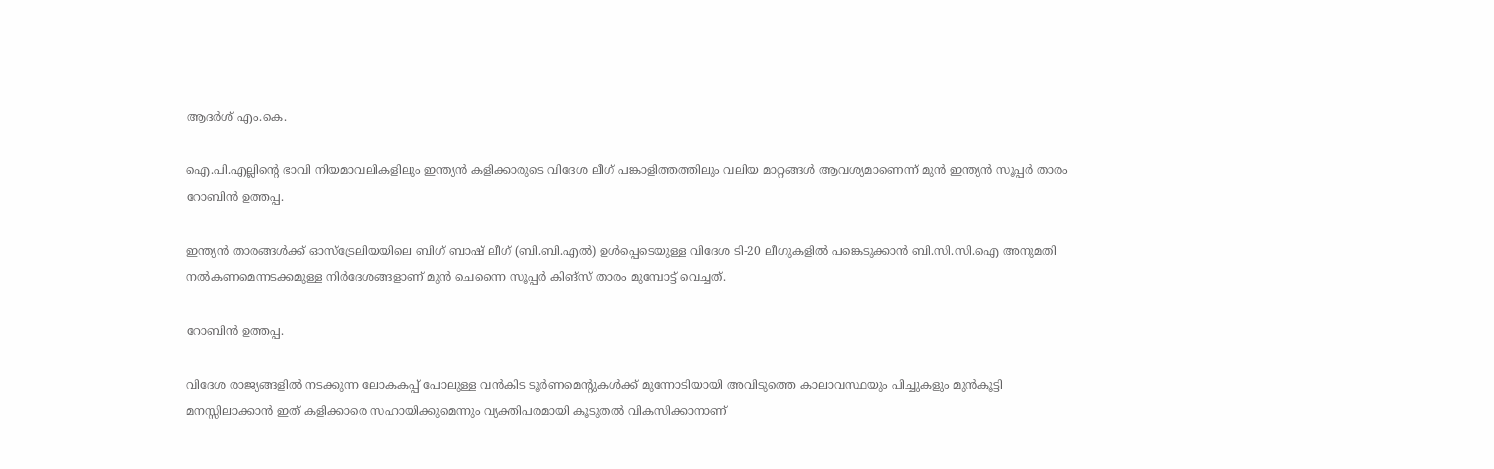ആദർശ് എം.കെ.

ഐ.പി.എല്ലിന്റെ ഭാവി നിയമാവലികളിലും ഇന്ത്യന്‍ കളിക്കാരുടെ വിദേശ ലീഗ് പങ്കാളിത്തത്തിലും വലിയ മാറ്റങ്ങള്‍ ആവശ്യമാണെന്ന് മുന്‍ ഇന്ത്യന്‍ സൂപ്പര്‍ താരം റോബിന്‍ ഉത്തപ്പ.

ഇന്ത്യന്‍ താരങ്ങള്‍ക്ക് ഓസ്‌ട്രേലിയയിലെ ബിഗ് ബാഷ് ലീഗ് (ബി.ബി.എല്‍) ഉള്‍പ്പെടെയുള്ള വിദേശ ടി-20 ലീഗുകളില്‍ പങ്കെടുക്കാന്‍ ബി.സി.സി.ഐ അനുമതി നല്‍കണമെന്നടക്കമുള്ള നിര്‍ദേശങ്ങളാണ് മുന്‍ ചെന്നൈ സൂപ്പര്‍ കിങ്‌സ് താരം മുമ്പോട്ട് വെച്ചത്.

റോബിന്‍ ഉത്തപ്പ.

വിദേശ രാജ്യങ്ങളില്‍ നടക്കുന്ന ലോകകപ്പ് പോലുള്ള വന്‍കിട ടൂര്‍ണമെന്റുകള്‍ക്ക് മുന്നോടിയായി അവിടുത്തെ കാലാവസ്ഥയും പിച്ചുകളും മുന്‍കൂട്ടി മനസ്സിലാക്കാന്‍ ഇത് കളിക്കാരെ സഹായിക്കുമെന്നും വ്യക്തിപരമായി കൂടുതല്‍ വികസിക്കാനാണ്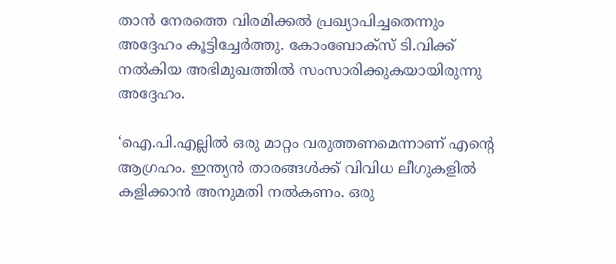താന്‍ നേരത്തെ വിരമിക്കല്‍ പ്രഖ്യാപിച്ചതെന്നും അദ്ദേഹം കൂട്ടിച്ചേര്‍ത്തു. കോംബോക്‌സ് ടി.വിക്ക് നല്‍കിയ അഭിമുഖത്തില്‍ സംസാരിക്കുകയായിരുന്നു അദ്ദേഹം.

‘ഐ.പി.എല്ലില്‍ ഒരു മാറ്റം വരുത്തണമെന്നാണ് എന്റെ ആഗ്രഹം. ഇന്ത്യന്‍ താരങ്ങള്‍ക്ക് വിവിധ ലീഗുകളില്‍ കളിക്കാന്‍ അനുമതി നല്‍കണം. ഒരു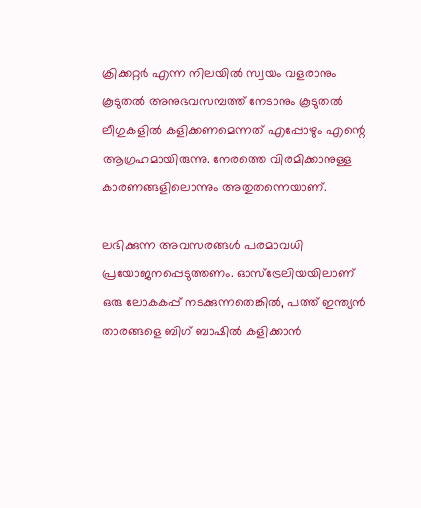ക്രിക്കറ്റര്‍ എന്ന നിലയില്‍ സ്വയം വളരാനും കൂടുതല്‍ അനുഭവസമ്പത്ത് നേടാനും കൂടുതല്‍ ലീഗുകളില്‍ കളിക്കണമെന്നത് എപ്പോഴും എന്റെ ആഗ്രഹമായിരുന്നു. നേരത്തെ വിരമിക്കാനുള്ള കാരണങ്ങളിലൊന്നും അതുതന്നെയാണ്.

ലഭിക്കുന്ന അവസരങ്ങള്‍ പരമാവധി പ്രയോജനപ്പെടുത്തണം. ഓസ്‌ട്രേലിയയിലാണ് ഒരു ലോകകപ്പ് നടക്കുന്നതെങ്കില്‍, പത്ത് ഇന്ത്യന്‍ താരങ്ങളെ ബിഗ് ബാഷില്‍ കളിക്കാന്‍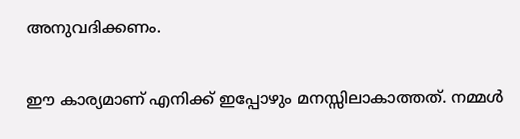അനുവദിക്കണം.

ഈ കാര്യമാണ് എനിക്ക് ഇപ്പോഴും മനസ്സിലാകാത്തത്. നമ്മള്‍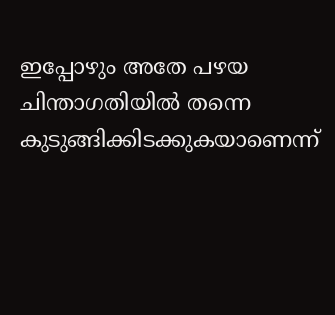ഇപ്പോഴും അതേ പഴയ ചിന്താഗതിയില്‍ തന്നെ കുടുങ്ങിക്കിടക്കുകയാണെന്ന്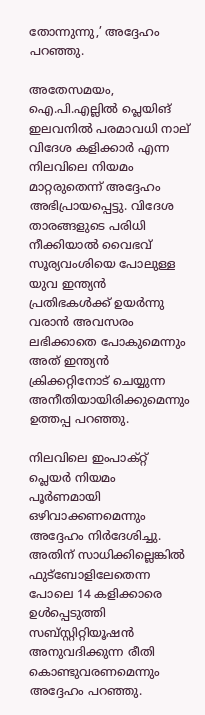തോന്നുന്നു,’ അദ്ദേഹം പറഞ്ഞു.

അതേസമയം, ഐ.പി.എല്ലില്‍ പ്ലെയിങ് ഇലവനില്‍ പരമാവധി നാല് വിദേശ കളിക്കാര്‍ എന്ന നിലവിലെ നിയമം മാറ്റരുതെന്ന് അദ്ദേഹം അഭിപ്രായപ്പെട്ടു. വിദേശ താരങ്ങളുടെ പരിധി നീക്കിയാല്‍ വൈഭവ് സൂര്യവംശിയെ പോലുള്ള യുവ ഇന്ത്യന്‍ പ്രതിഭകള്‍ക്ക് ഉയര്‍ന്നു വരാന്‍ അവസരം ലഭിക്കാതെ പോകുമെന്നും അത് ഇന്ത്യന്‍ ക്രിക്കറ്റിനോട് ചെയ്യുന്ന അനീതിയായിരിക്കുമെന്നും ഉത്തപ്പ പറഞ്ഞു.

നിലവിലെ ഇംപാക്റ്റ് പ്ലെയര്‍ നിയമം പൂര്‍ണമായി ഒഴിവാക്കണമെന്നും അദ്ദേഹം നിര്‍ദേശിച്ചു. അതിന് സാധിക്കില്ലെങ്കില്‍ ഫുട്‌ബോളിലേതെന്ന പോലെ 14 കളിക്കാരെ ഉള്‍പ്പെടുത്തി സബ്സ്റ്റിറ്റിയൂഷന്‍ അനുവദിക്കുന്ന രീതി കൊണ്ടുവരണമെന്നും അദ്ദേഹം പറഞ്ഞു.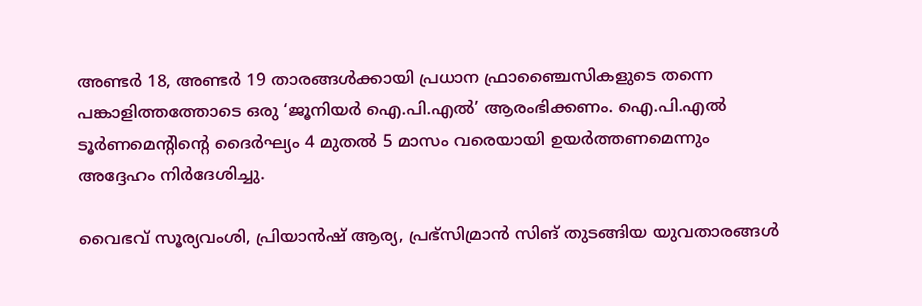അണ്ടര്‍ 18, അണ്ടര്‍ 19 താരങ്ങള്‍ക്കായി പ്രധാന ഫ്രാഞ്ചൈസികളുടെ തന്നെ പങ്കാളിത്തത്തോടെ ഒരു ‘ജൂനിയര്‍ ഐ.പി.എല്‍’ ആരംഭിക്കണം. ഐ.പി.എല്‍ ടൂര്‍ണമെന്റിന്റെ ദൈര്‍ഘ്യം 4 മുതല്‍ 5 മാസം വരെയായി ഉയര്‍ത്തണമെന്നും അദ്ദേഹം നിര്‍ദേശിച്ചു.

വൈഭവ് സൂര്യവംശി, പ്രിയാന്‍ഷ് ആര്യ, പ്രഭ്‌സിമ്രാന്‍ സിങ് തുടങ്ങിയ യുവതാരങ്ങള്‍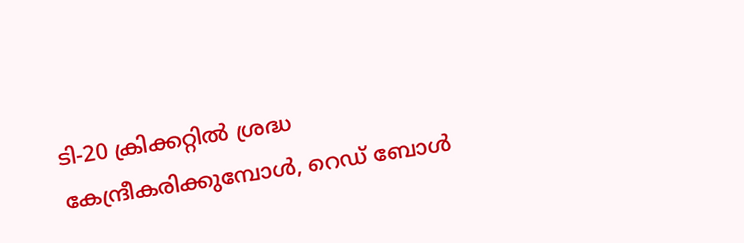ടി-20 ക്രിക്കറ്റില്‍ ശ്രദ്ധ കേന്ദ്രീകരിക്കുമ്പോള്‍, റെഡ് ബോള്‍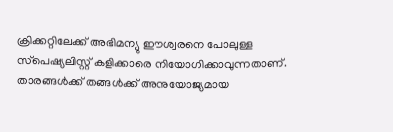ക്രിക്കറ്റിലേക്ക് അഭിമന്യു ഈശ്വരനെ പോലുള്ള സ്‌പെഷ്യലിസ്റ്റ് കളിക്കാരെ നിയോഗിക്കാവുന്നതാണ്. താരങ്ങള്‍ക്ക് തങ്ങള്‍ക്ക് അനുയോജ്യമായ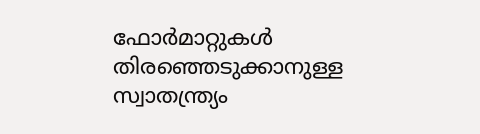ഫോര്‍മാറ്റുകള്‍ തിരഞ്ഞെടുക്കാനുള്ള സ്വാതന്ത്ര്യം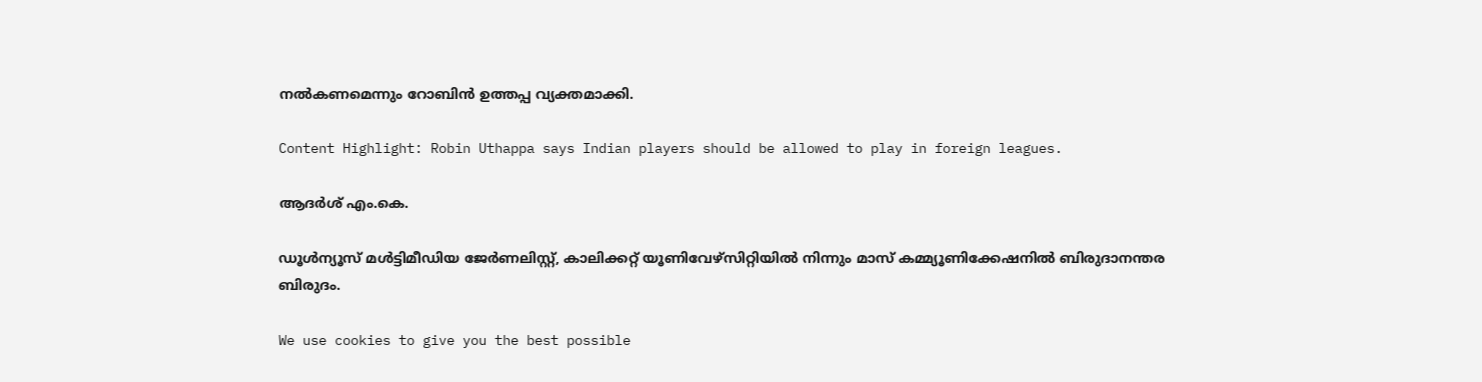നല്‍കണമെന്നും റോബിന്‍ ഉത്തപ്പ വ്യക്തമാക്കി.

Content Highlight: Robin Uthappa says Indian players should be allowed to play in foreign leagues.

ആദർശ് എം.കെ.

ഡൂള്‍ന്യൂസ് മള്‍ട്ടിമീഡിയ ജേര്‍ണലിസ്റ്റ്, കാലിക്കറ്റ് യൂണിവേഴ്സിറ്റിയില്‍ നിന്നും മാസ് കമ്മ്യൂണിക്കേഷനില്‍ ബിരുദാനന്തര ബിരുദം.

We use cookies to give you the best possible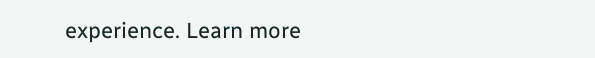experience. Learn more